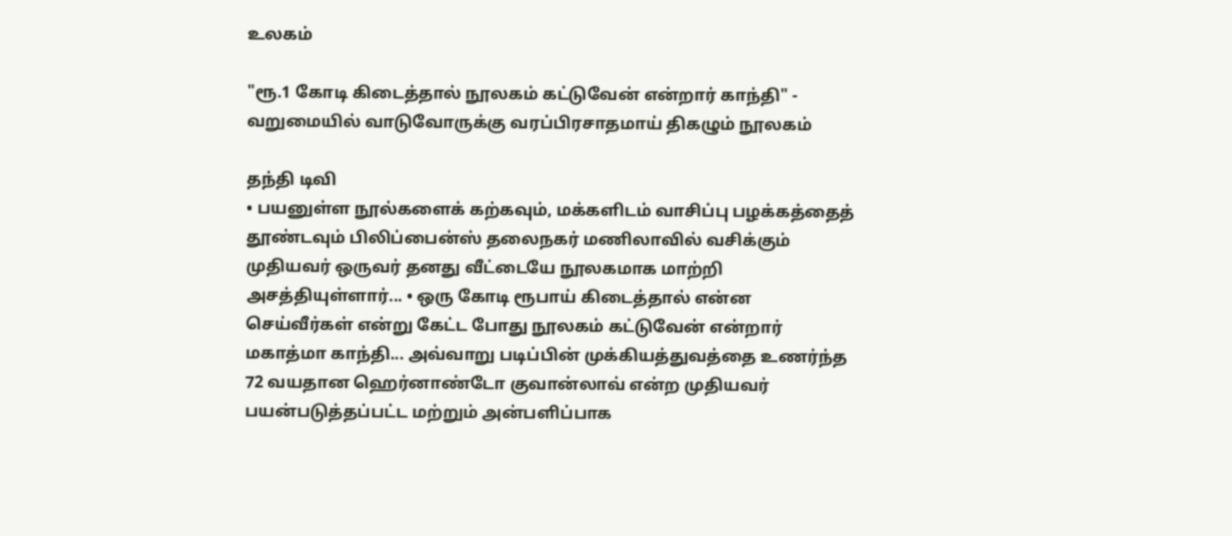உலகம்

"ரூ.1 கோடி கிடைத்தால் நூலகம் கட்டுவேன் என்றார் காந்தி" - வறுமையில் வாடுவோருக்கு வரப்பிரசாதமாய் திகழும் நூலகம்

தந்தி டிவி
• பயனுள்ள நூல்களைக் கற்கவும், மக்களிடம் வாசிப்பு பழக்கத்தைத் தூண்டவும் பிலிப்பைன்ஸ் தலைநகர் மணிலாவில் வசிக்கும் முதியவர் ஒருவர் தனது வீட்டையே நூலகமாக மாற்றி அசத்தியுள்ளார்... • ஒரு கோடி ரூபாய் கிடைத்தால் என்ன செய்வீர்கள் என்று கேட்ட போது நூலகம் கட்டுவேன் என்றார் மகாத்மா காந்தி... அவ்வாறு படிப்பின் முக்கியத்துவத்தை உணர்ந்த 72 வயதான ஹெர்னாண்டோ குவான்லாவ் என்ற முதியவர் பயன்படுத்தப்பட்ட மற்றும் அன்பளிப்பாக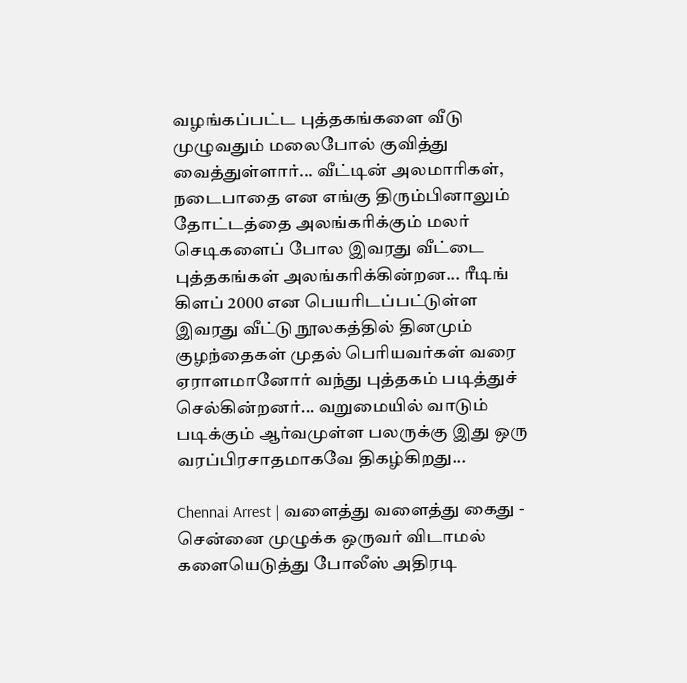வழங்கப்பட்ட புத்தகங்களை வீடு முழுவதும் மலைபோல் குவித்து வைத்துள்ளார்... வீட்டின் அலமாரிகள், நடைபாதை என எங்கு திரும்பினாலும் தோட்டத்தை அலங்கரிக்கும் மலர் செடிகளைப் போல இவரது வீட்டை புத்தகங்கள் அலங்கரிக்கின்றன... ரீடிங் கிளப் 2000 என பெயரிடப்பட்டுள்ள இவரது வீட்டு நூலகத்தில் தினமும் குழந்தைகள் முதல் பெரியவர்கள் வரை ஏராளமானோர் வந்து புத்தகம் படித்துச் செல்கின்றனர்... வறுமையில் வாடும் படிக்கும் ஆர்வமுள்ள பலருக்கு இது ஒரு வரப்பிரசாதமாகவே திகழ்கிறது...

Chennai Arrest | வளைத்து வளைத்து கைது - சென்னை முழுக்க ஒருவர் விடாமல் களையெடுத்து போலீஸ் அதிரடி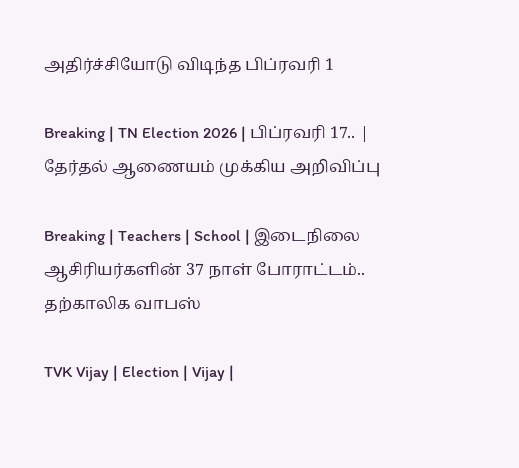அதிர்ச்சியோடு விடிந்த பிப்ரவரி 1

Breaking | TN Election 2026 | பிப்ரவரி 17.. | தேர்தல் ஆணையம் முக்கிய அறிவிப்பு

Breaking | Teachers | School | இடைநிலை ஆசிரியர்களின் 37 நாள் போராட்டம்.. தற்காலிக வாபஸ்

TVK Vijay | Election | Vijay |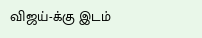விஜய்-க்கு இடம்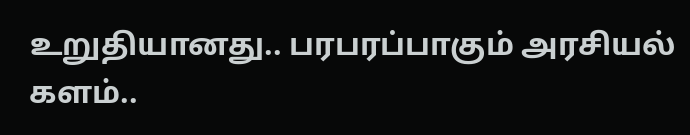உறுதியானது.. பரபரப்பாகும் அரசியல் களம்..